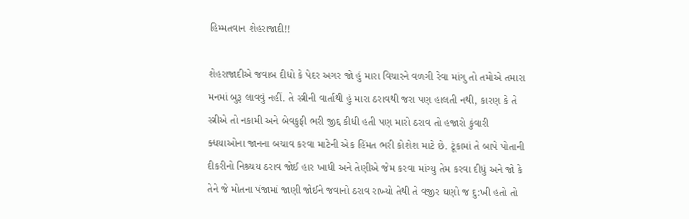હિમ્મતવાન શેહરાજાદી!!

શેહરાજાદીએ જવાબ દીધો કે પેદર અગર જો હું મારા વિચારને વળગી રેવા માંગુ તો તમોએ તમારા મનમાં બુરૂ લાવવું નહીં. તે સ્ત્રીની વાર્તાથી હું મારા ઠરાવથી જરા પણ હાલતી નથી, કારણ કે તે સ્ત્રીએ તો નકામી અને બેવકુફી ભરી જીદ્દ કીધી હતી પણ મારો ઠરાવ તો હજારો કુંવારી ક્ધયાઓના જાનના બચાવ કરવા માટેની એક હિંમત ભરી કોશેશ માટે છે. ટૂંકામાં તે બાપે પોતાની દીકરીનો નિશ્ર્ચય ઠરાવ જોઈ હાર ખાધી અને તેણીએ જેમ કરવા માંગ્યુ તેમ કરવા દીધું અને જો કે તેને જે મોતના પંજામાં જાણી જોઈને જવાનો ઠરાવ રાખ્યો તેથી તે વજીર ઘણો જ દુ:ખી હતો તો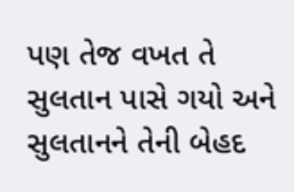પણ તેજ વખત તે સુલતાન પાસે ગયો અને સુલતાનને તેની બેહદ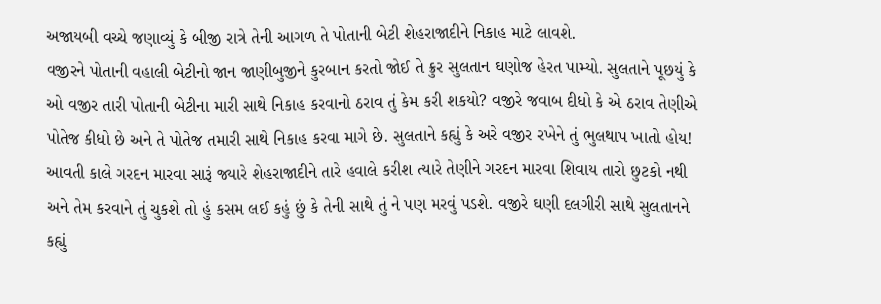અજાયબી વચ્ચે જણાવ્યું કે બીજી રાત્રે તેની આગળ તે પોતાની બેટી શેહરાજાદીને નિકાહ માટે લાવશે.
વજીરને પોતાની વહાલી બેટીનો જાન જાણીબુજીને કુરબાન કરતો જોઈ તે ક્રુર સુલતાન ઘણોજ હેરત પામ્યો. સુલતાને પૂછયું કે ઓ વજીર તારી પોતાની બેટીના મારી સાથે નિકાહ કરવાનો ઠરાવ તું કેમ કરી શકયો? વજીરે જવાબ દીધો કે એ ઠરાવ તેણીએ પોતેજ કીધો છે અને તે પોતેજ તમારી સાથે નિકાહ કરવા માગે છે. સુલતાને કહ્યું કે અરે વજીર રખેને તું ભુલથાપ ખાતો હોય! આવતી કાલે ગરદન મારવા સારૂં જ્યારે શેહરાજાદીને તારે હવાલે કરીશ ત્યારે તેણીને ગરદન મારવા શિવાય તારો છુટકો નથી અને તેમ કરવાને તું ચુકશે તો હું કસમ લઈ કહું છું કે તેની સાથે તું ને પણ મરવું પડશે. વજીરે ઘણી દલગીરી સાથે સુલતાનને કહ્યું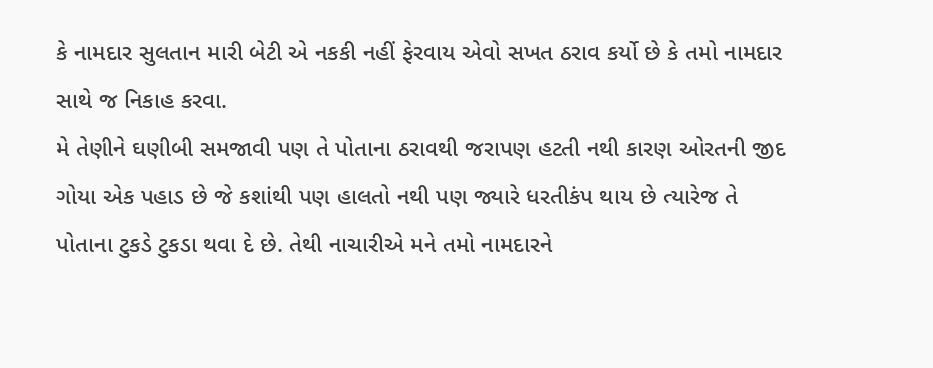કે નામદાર સુલતાન મારી બેટી એ નકકી નહીં ફેરવાય એવો સખત ઠરાવ કર્યો છે કે તમો નામદાર સાથે જ નિકાહ કરવા.
મે તેણીને ઘણીબી સમજાવી પણ તે પોતાના ઠરાવથી જરાપણ હટતી નથી કારણ ઓરતની જીદ ગોયા એક પહાડ છે જે કશાંથી પણ હાલતો નથી પણ જ્યારે ધરતીકંપ થાય છે ત્યારેજ તે પોતાના ટુકડે ટુકડા થવા દે છે. તેથી નાચારીએ મને તમો નામદારને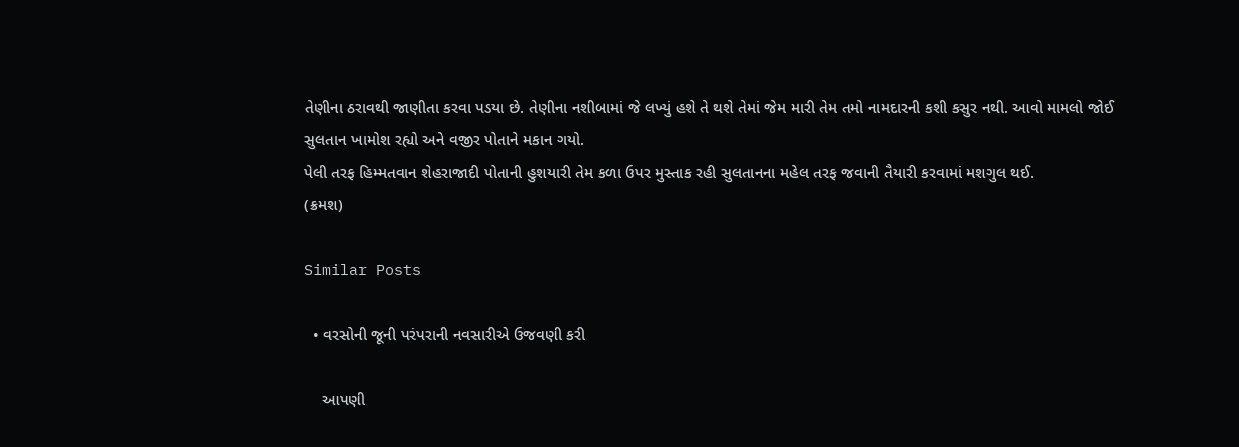તેણીના ઠરાવથી જાણીતા કરવા પડયા છે. તેણીના નશીબામાં જે લખ્યું હશે તે થશે તેમાં જેમ મારી તેમ તમો નામદારની કશી કસુર નથી. આવો મામલો જોઈ સુલતાન ખામોશ રહ્યો અને વજીર પોતાને મકાન ગયો.
પેલી તરફ હિમ્મતવાન શેહરાજાદી પોતાની હુશયારી તેમ કળા ઉપર મુસ્તાક રહી સુલતાનના મહેલ તરફ જવાની તૈયારી કરવામાં મશગુલ થઈ.
(ક્રમશ)

Similar Posts

  • વરસોની જૂની પરંપરાની નવસારીએ ઉજવણી કરી

    આપણી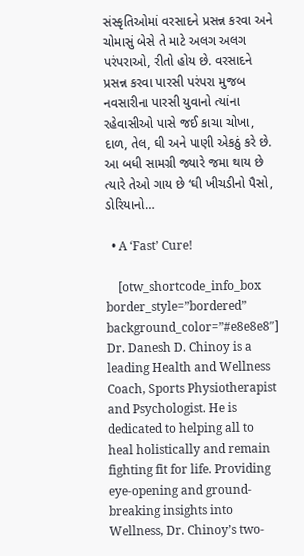સંસ્કૃતિઓમાં વરસાદને પ્રસન્ન કરવા અને ચોમાસું બેસે તે માટે અલગ અલગ પરંપરાઓ, રીતો હોય છે. વરસાદને પ્રસન્ન કરવા પારસી પરંપરા મુજબ નવસારીના પારસી યુવાનો ત્યાંના રહેવાસીઓ પાસે જઈ કાચા ચોખા, દાળ, તેલ, ઘી અને પાણી એકઠું કરે છે. આ બધી સામગ્રી જ્યારે જમા થાય છે ત્યારે તેઓ ગાય છે ‘ઘી ખીચડીનો પૈસો, ડોરિયાનો…

  • A ‘Fast’ Cure!

    [otw_shortcode_info_box border_style=”bordered” background_color=”#e8e8e8″] Dr. Danesh D. Chinoy is a leading Health and Wellness Coach, Sports Physiotherapist and Psychologist. He is dedicated to helping all to heal holistically and remain fighting fit for life. Providing eye-opening and ground-breaking insights into Wellness, Dr. Chinoy’s two-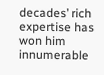decades’ rich expertise has won him innumerable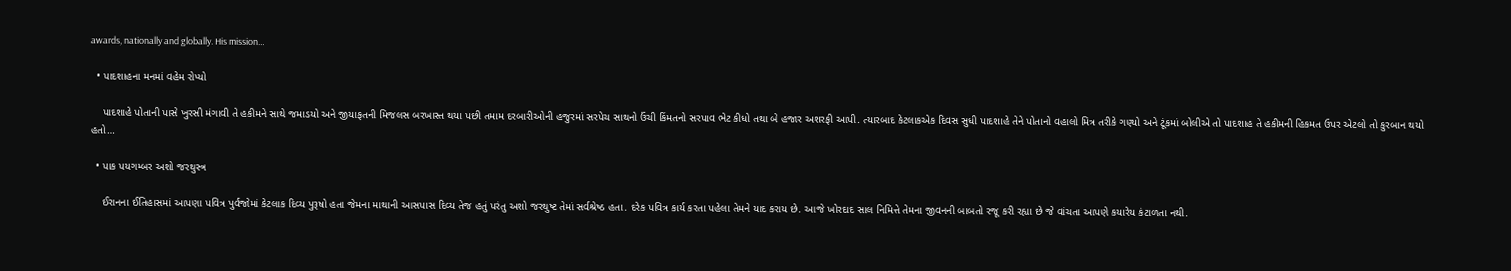awards, nationally and globally. His mission…

  • પાદશાહના મનમાં વહેમ રોપ્યો

    પાદશાહે પોતાની પાસે ખુરસી મંગાવી તે હકીમને સાથે જમાડયો અને જીયાફતની મિજલસ બરખાસ્ત થયા પછી તમામ દરબારીઓની હજુરમાં સરપેચ સાથનો ઉંચી કિંમતનો સરપાવ ભેટ કીધો તથા બે હજાર અશરફી આપી. ત્યારબાદ કેટલાકએક દિવસ સુધી પાદશાહે તેને પોતાનો વહાલો મિત્ર તરીકે ગણ્યો અને ટૂંકમાં બોલીએ તો પાદશાહ તે હકીમની હિકમત ઉપર એટલો તો કુરબાન થયો હતો…

  • પાક પયગમ્બર અશો જરથુસ્ત્ર

    ઈરાનના ઈતિહાસમાં આપણા પવિત્ર પુર્વજોમાં કેટલાક દિવ્ય પુરૂષો હતા જેમના માથાની આસપાસ દિવ્ય તેજ હતું પરંતુ અશો જરથુષ્ટ તેમાં સર્વશ્રેષ્ઠ હતા. દરેક પવિત્ર કાર્ય કરતા પહેલા તેમને યાદ કરાય છે. આજે ખોરદાદ સાલ નિમિત્તે તેમના જીવનની બાબતો રજૂ કરી રહ્યા છે જે વાંચતા આપણે કયારેય કંટાળતા નથી.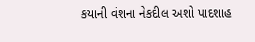કયાની વંશના નેકદીલ અશો પાદશાહ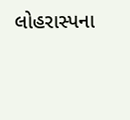લોહરાસ્પના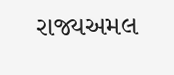રાજ્યઅમલ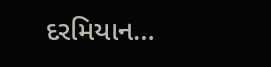દરમિયાન…